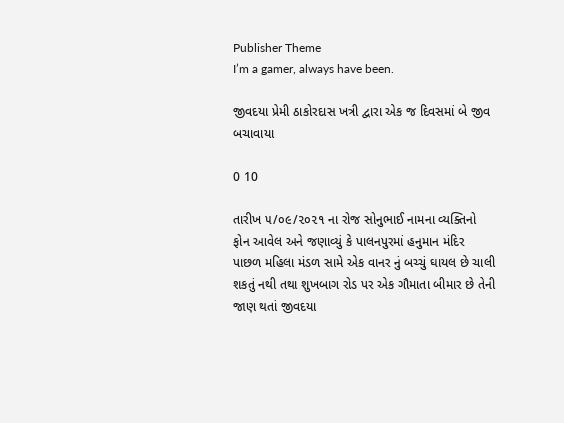Publisher Theme
I’m a gamer, always have been.

જીવદયા પ્રેમી ઠાકોરદાસ ખત્રી દ્વારા એક જ દિવસમાં બે જીવ બચાવાયા

0 10

તારીખ ૫/૦૯/૨૦૨૧ ના રોજ સોનુભાઈ નામના વ્યક્તિનો ફોન આવેલ અને જણાવ્યું કે પાલનપુરમાં હનુમાન મંદિર પાછળ મહિલા મંડળ સામે એક વાનર નું બચ્ચું ઘાયલ છે ચાલી શકતું નથી તથા શુખબાગ રોડ પર એક ગૌમાતા બીમાર છે તેની જાણ થતાં જીવદયા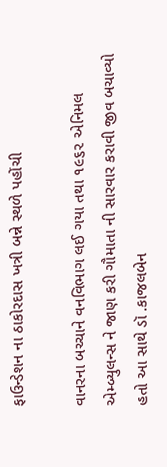ફાઉન્ડેશન ના ઠાકોરદાસ ખત્રી બન્ને સ્થળે પહોંચી

વાનરના બચ્ચાને વનવિભાગ લઈ ગયા તથા ૧૯૬૨ એનિમલ એમ્બ્યુલન્સ ને જાણ કરી ગૌમાતા ની સારવાર કરાવી જીવ બચાવ્યો હતો આ સાથે ડૉ .કાજલબેન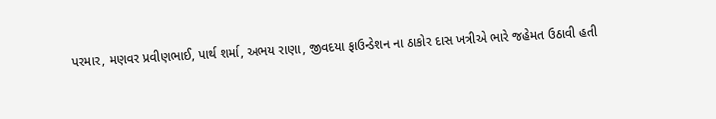પરમાર, મણવર પ્રવીણભાઈ, પાર્થ શર્મા, અભય રાણા, જીવદયા ફાઉન્ડેશન ના ઠાકોર દાસ ખત્રીએ ભારે જહેમત ઉઠાવી હતી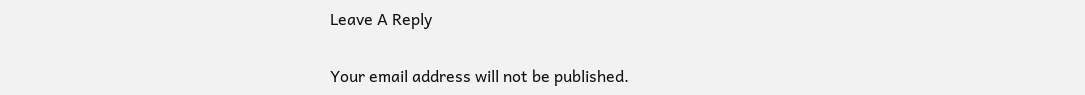Leave A Reply

Your email address will not be published.